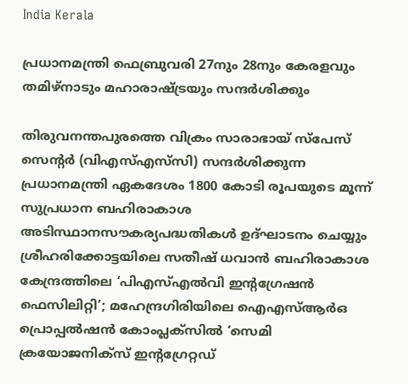India Kerala

പ്രധാനമന്ത്രി ഫെബ്രുവരി 27നും 28നും കേരളവും തമിഴ്‌നാടും മഹാരാഷ്ട്രയും സന്ദർശിക്കും

തിരുവനന്തപുരത്തെ വിക്രം സാരാഭായ് സ്പേസ് സെന്റർ (വിഎസ്എസ്‌സി) സന്ദർശിക്കുന്ന പ്രധാനമന്ത്രി ഏകദേശം 1800 കോടി രൂപയുടെ മൂന്ന് സുപ്രധാന ബഹിരാകാശ അടിസ്ഥാനസൗകര്യപദ്ധതികൾ ഉദ്ഘാടനം ചെയ്യും ശ്രീഹരിക്കോട്ടയിലെ സതീഷ് ധവാൻ ബഹിരാകാശ കേന്ദ്രത്തിലെ ‘പിഎസ്എൽവി ഇന്റഗ്രേഷൻ ഫെസിലിറ്റി’; മഹേന്ദ്രഗിരിയിലെ ഐഎസ്ആർഒ പ്രൊപ്പൽഷൻ കോംപ്ലക്സിൽ ‘സെമി ക്രയോജനിക്സ് ഇന്റഗ്രേറ്റഡ്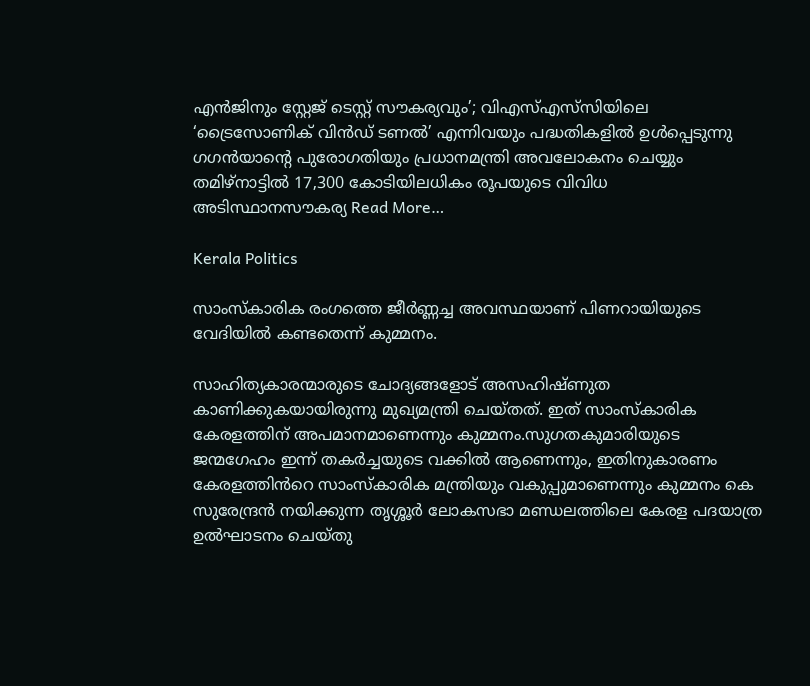എൻജിനും സ്റ്റേജ് ടെസ്റ്റ് സൗകര്യവും’; വിഎസ്എസ്‌സിയിലെ ‘ട്രൈസോണിക് വിൻഡ് ടണൽ’ എന്നിവയും പദ്ധതികളിൽ ഉൾപ്പെടുന്നു ഗഗൻയാന്റെ പുരോഗതിയും പ്രധാനമന്ത്രി അവലോകനം ചെയ്യും തമിഴ്‌നാട്ടിൽ 17,300 കോടിയിലധികം രൂപയുടെ വിവിധ അടിസ്ഥാനസൗകര്യ Read More…

Kerala Politics

സാംസ്കാരിക രംഗത്തെ ജീർണ്ണച്ച അവസ്ഥയാണ് പിണറായിയുടെ വേദിയിൽ കണ്ടതെന്ന് കുമ്മനം.

സാഹിത്യകാരന്മാരുടെ ചോദ്യങ്ങളോട് അസഹിഷ്ണുത കാണിക്കുകയായിരുന്നു മുഖ്യമന്ത്രി ചെയ്തത്. ഇത് സാംസ്കാരിക കേരളത്തിന് അപമാനമാണെന്നും കുമ്മനം.സുഗതകുമാരിയുടെ ജന്മഗേഹം ഇന്ന് തകർച്ചയുടെ വക്കിൽ ആണെന്നും, ഇതിനുകാരണം കേരളത്തിൻറെ സാംസ്കാരിക മന്ത്രിയും വകുപ്പുമാണെന്നും കുമ്മനം കെ സുരേന്ദ്രൻ നയിക്കുന്ന തൃശ്ശൂർ ലോകസഭാ മണ്ഡലത്തിലെ കേരള പദയാത്ര ഉൽഘാടനം ചെയ്തു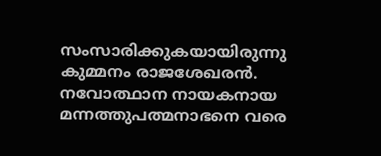സംസാരിക്കുകയായിരുന്നു കുമ്മനം രാജശേഖരൻ. നവോത്ഥാന നായകനായ മന്നത്തുപത്മനാഭനെ വരെ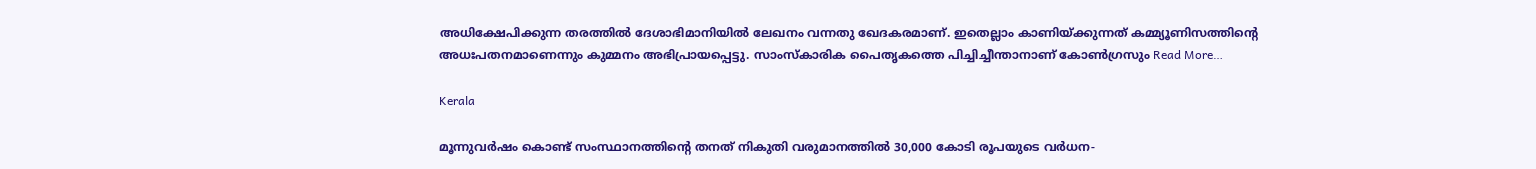അധിക്ഷേപിക്കുന്ന തരത്തിൽ ദേശാഭിമാനിയിൽ ലേഖനം വന്നതു ഖേദകരമാണ്. ഇതെല്ലാം കാണിയ്ക്കുന്നത് കമ്മ്യൂണിസത്തിന്റെ അധഃപതനമാണെന്നും കുമ്മനം അഭിപ്രായപ്പെട്ടു. സാംസ്കാരിക പൈതൃകത്തെ പിച്ചിച്ചീന്താനാണ് കോൺഗ്രസും Read More…

Kerala

മൂന്നുവർഷം കൊണ്ട് സംസ്ഥാനത്തിന്റെ തനത് നികുതി വരുമാനത്തിൽ 30,000 കോടി രൂപയുടെ വർധന-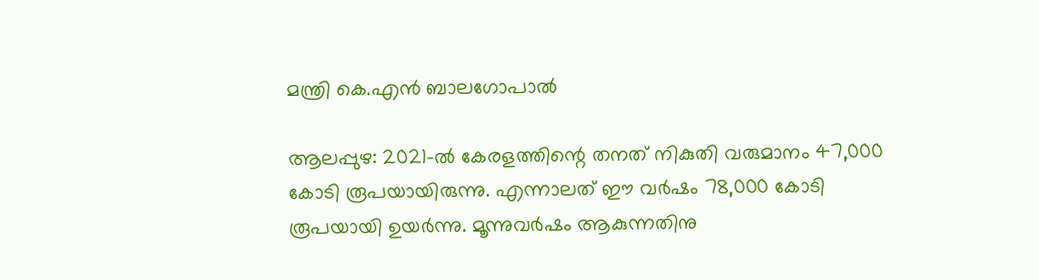മന്ത്രി കെ.എൻ ബാലഗോപാൽ

ആലപ്പുഴ: 2021-ൽ കേരളത്തിന്റെ തനത് നികുതി വരുമാനം 47,000 കോടി രൂപയായിരുന്നു. എന്നാലത് ഈ വർഷം 78,000 കോടി രൂപയായി ഉയർന്നു. മൂന്നുവർഷം ആകുന്നതിനു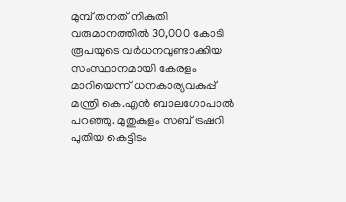മുമ്പ് തനത് നികുതി വരുമാനത്തിൽ 30,000 കോടി രൂപയുടെ വർധനവുണ്ടാക്കിയ സംസ്ഥാനമായി കേരളം മാറിയെന്ന് ധനകാര്യവകുപ്പ് മന്ത്രി കെ.എൻ ബാലഗോപാൽ പറഞ്ഞു. മുതുകുളം സബ് ട്രഷറി പുതിയ കെട്ടിടം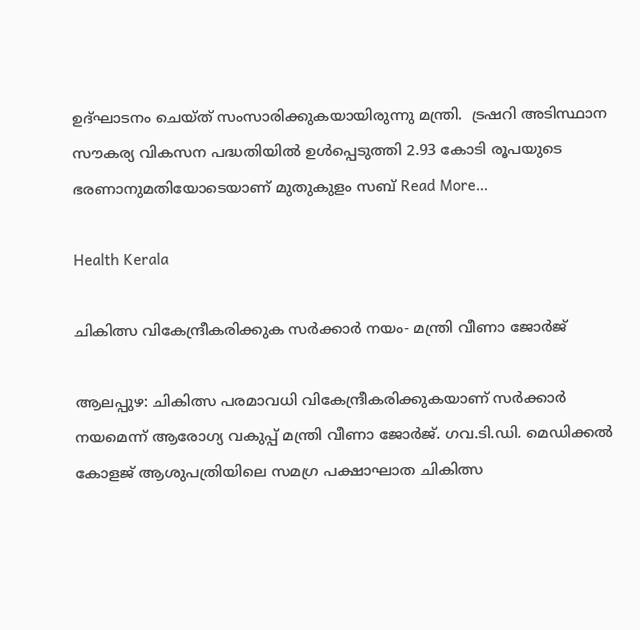ഉദ്ഘാടനം ചെയ്ത് സംസാരിക്കുകയായിരുന്നു മന്ത്രി.  ട്രഷറി അടിസ്ഥാന സൗകര്യ വികസന പദ്ധതിയിൽ ഉൾപ്പെടുത്തി 2.93 കോടി രൂപയുടെ ഭരണാനുമതിയോടെയാണ് മുതുകുളം സബ് Read More…

Health Kerala

ചികിത്സ വികേന്ദ്രീകരിക്കുക സര്‍ക്കാര്‍ നയം- മന്ത്രി വീണാ ജോര്‍ജ്

ആലപ്പുഴ: ചികിത്സ പരമാവധി വികേന്ദ്രീകരിക്കുകയാണ് സര്‍ക്കാര്‍ നയമെന്ന് ആരോഗ്യ വകുപ്പ് മന്ത്രി വീണാ ജോര്‍ജ്. ഗവ.ടി.ഡി. മെഡിക്കല്‍ കോളജ് ആശുപത്രിയിലെ സമഗ്ര പക്ഷാഘാത ചികിത്സ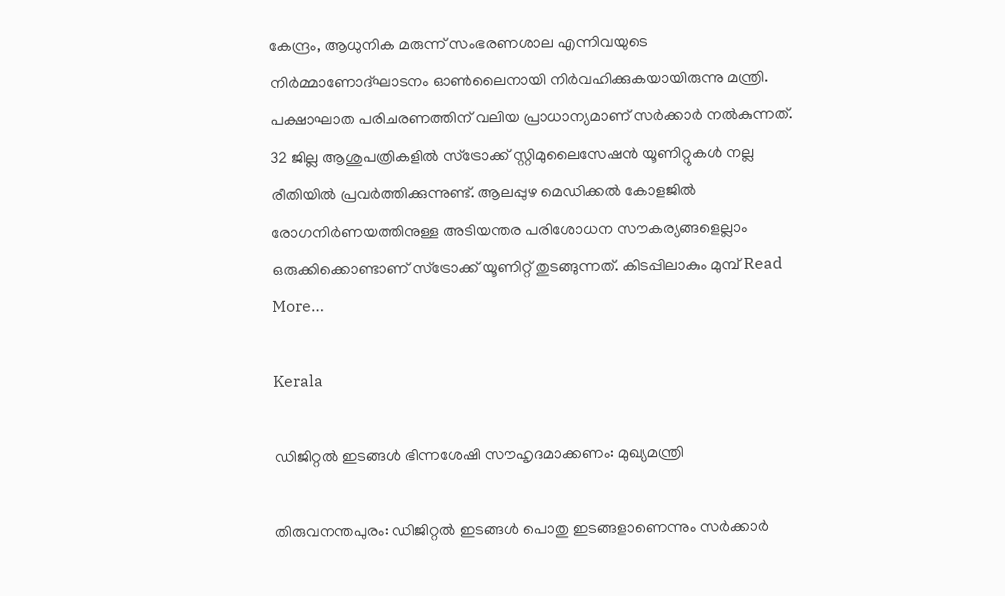കേന്ദ്രം, ആധുനിക മരുന്ന് സംഭരണശാല എന്നിവയുടെ നിര്‍മ്മാണോദ്ഘാടനം ഓണ്‍ലൈനായി നിര്‍വഹിക്കുകയായിരുന്നു മന്ത്രി. പക്ഷാഘാത പരിചരണത്തിന് വലിയ പ്രാധാന്യമാണ് സര്‍ക്കാര്‍ നല്‍കുന്നത്. 32 ജില്ല ആശുപത്രികളില്‍ സ്‌ട്രോക്ക് സ്റ്റിമുലൈസേഷന്‍ യൂണിറ്റുകള്‍ നല്ല രീതിയില്‍ പ്രവര്‍ത്തിക്കുന്നുണ്ട്. ആലപ്പുഴ മെഡിക്കല്‍ കോളജില്‍ രോഗനിര്‍ണയത്തിനുള്ള അടിയന്തര പരിശോധന സൗകര്യങ്ങളെല്ലാം ഒരുക്കിക്കൊണ്ടാണ് സ്‌ട്രോക്ക് യൂണിറ്റ് തുടങ്ങുന്നത്. കിടപ്പിലാകും മുമ്പ് Read More…

Kerala

ഡിജിറ്റൽ ഇടങ്ങൾ ഭിന്നശേഷി സൗഹൃദമാക്കണം: മുഖ്യമന്ത്രി

തിരുവനന്തപുരം: ഡിജിറ്റൽ ഇടങ്ങൾ പൊതു ഇടങ്ങളാണെന്നും സർക്കാർ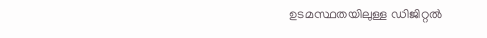ഉടമസ്ഥതയിലുള്ള ഡിജിറ്റൽ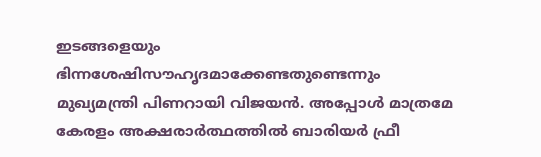ഇടങ്ങളെയും ഭിന്നശേഷിസൗഹൃദമാക്കേണ്ടതുണ്ടെന്നും മുഖ്യമന്ത്രി പിണറായി വിജയൻ. അപ്പോൾ മാത്രമേ കേരളം അക്ഷരാർത്ഥത്തിൽ ബാരിയർ ഫ്രീ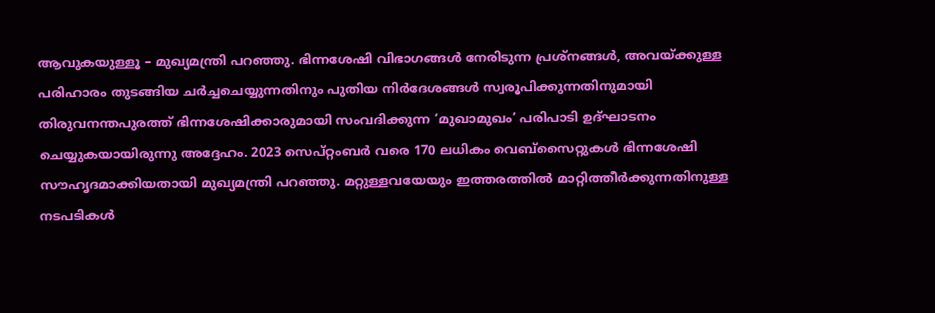ആവുകയുള്ളൂ – മുഖ്യമന്ത്രി പറഞ്ഞു. ഭിന്നശേഷി വിഭാഗങ്ങൾ നേരിടുന്ന പ്രശ്നങ്ങൾ, അവയ്ക്കുള്ള പരിഹാരം തുടങ്ങിയ ചർച്ചചെയ്യുന്നതിനും പുതിയ നിർദേശങ്ങൾ സ്വരൂപിക്കുന്നതിനുമായി തിരുവനന്തപുരത്ത് ഭിന്നശേഷിക്കാരുമായി സംവദിക്കുന്ന ‘മുഖാമുഖം’ പരിപാടി ഉദ്ഘാടനം ചെയ്യുകയായിരുന്നു അദ്ദേഹം. 2023 സെപ്റ്റംബർ വരെ 170 ലധികം വെബ്‌സൈറ്റുകൾ ഭിന്നശേഷി സൗഹൃദമാക്കിയതായി മുഖ്യമന്ത്രി പറഞ്ഞു. മറ്റുള്ളവയേയും ഇത്തരത്തിൽ മാറ്റിത്തീർക്കുന്നതിനുള്ള നടപടികൾ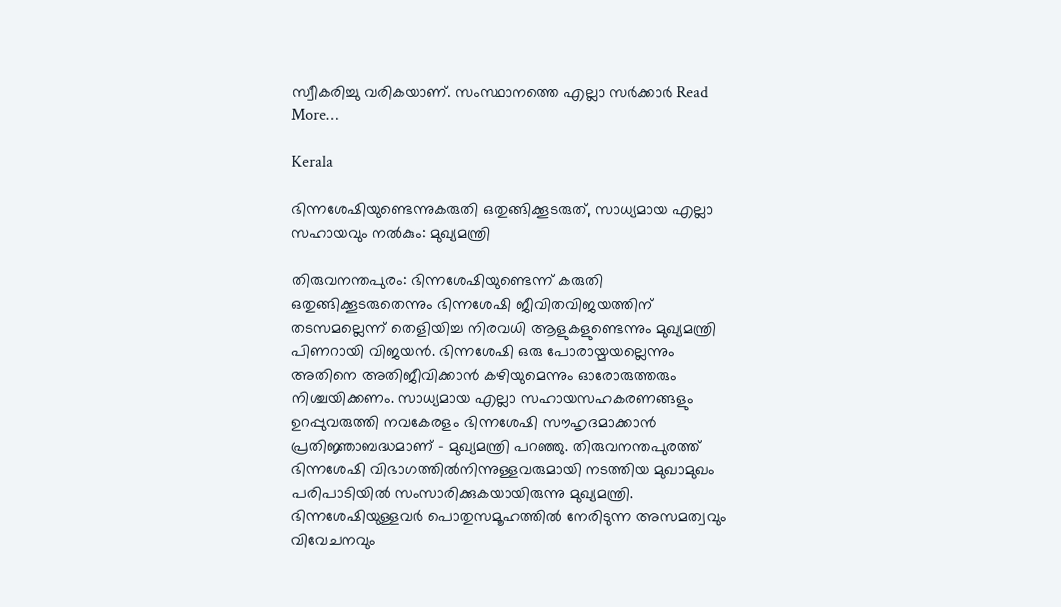സ്വീകരിച്ചു വരികയാണ്. സംസ്ഥാനത്തെ എല്ലാ സർക്കാർ Read More…

Kerala

ഭിന്നശേഷിയുണ്ടെന്നുകരുതി ഒതുങ്ങിക്കൂടരുത്, സാധ്യമായ എല്ലാ സഹായവും നൽകും: മുഖ്യമന്ത്രി

തിരുവനന്തപുരം: ഭിന്നശേഷിയുണ്ടെന്ന് കരുതി ഒതുങ്ങിക്കൂടരുതെന്നും ഭിന്നശേഷി ജീവിതവിജയത്തിന് തടസമല്ലെന്ന് തെളിയിച്ച നിരവധി ആളുകളുണ്ടെന്നും മുഖ്യമന്ത്രി പിണറായി വിജയൻ. ഭിന്നശേഷി ഒരു പോരായ്മയല്ലെന്നും അതിനെ അതിജീവിക്കാൻ കഴിയുമെന്നും ഓരോരുത്തരും നിശ്ചയിക്കണം. സാധ്യമായ എല്ലാ സഹായസഹകരണങ്ങളും ഉറപ്പുവരുത്തി നവകേരളം ഭിന്നശേഷി സൗഹൃദമാക്കാൻ പ്രതിജ്ഞാബദ്ധമാണ് – മുഖ്യമന്ത്രി പറഞ്ഞു. തിരുവനന്തപുരത്ത് ഭിന്നശേഷി വിഭാഗത്തിൽനിന്നുള്ളവരുമായി നടത്തിയ മുഖാമുഖം പരിപാടിയിൽ സംസാരിക്കുകയായിരുന്നു മുഖ്യമന്ത്രി. ഭിന്നശേഷിയുള്ളവർ പൊതുസമൂഹത്തിൽ നേരിടുന്ന അസമത്വവും വിവേചനവും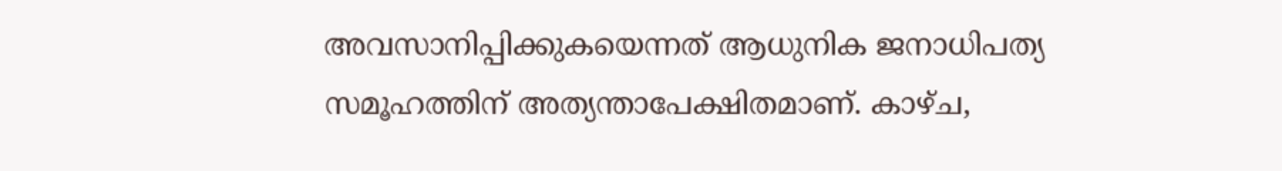അവസാനിപ്പിക്കുകയെന്നത് ആധുനിക ജനാധിപത്യ സമൂഹത്തിന് അത്യന്താപേക്ഷിതമാണ്. കാഴ്ച,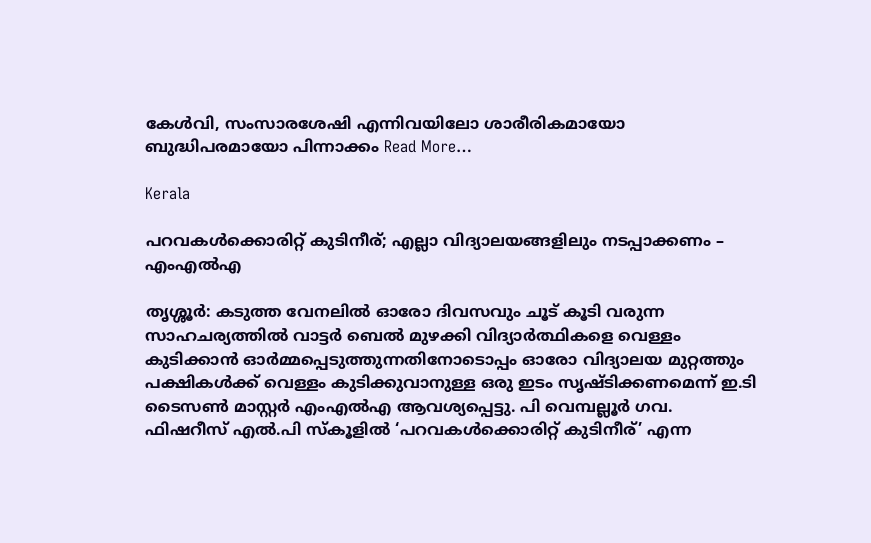കേൾവി, സംസാരശേഷി എന്നിവയിലോ ശാരീരികമായോ ബുദ്ധിപരമായോ പിന്നാക്കം Read More…

Kerala

പറവകള്‍ക്കൊരിറ്റ് കുടിനീര്; എല്ലാ വിദ്യാലയങ്ങളിലും നടപ്പാക്കണം – എംഎല്‍എ

തൃശ്ശൂർ: കടുത്ത വേനലില്‍ ഓരോ ദിവസവും ചൂട് കൂടി വരുന്ന സാഹചര്യത്തില്‍ വാട്ടര്‍ ബെല്‍ മുഴക്കി വിദ്യാര്‍ത്ഥികളെ വെള്ളം കുടിക്കാന്‍ ഓര്‍മ്മപ്പെടുത്തുന്നതിനോടൊപ്പം ഓരോ വിദ്യാലയ മുറ്റത്തും പക്ഷികള്‍ക്ക് വെള്ളം കുടിക്കുവാനുള്ള ഒരു ഇടം സൃഷ്ടിക്കണമെന്ന് ഇ.ടി ടൈസണ്‍ മാസ്റ്റര്‍ എംഎല്‍എ ആവശ്യപ്പെട്ടു. പി വെമ്പല്ലൂര്‍ ഗവ. ഫിഷറീസ് എല്‍.പി സ്‌കൂളില്‍ ‘പറവകള്‍ക്കൊരിറ്റ് കുടിനീര്’ എന്ന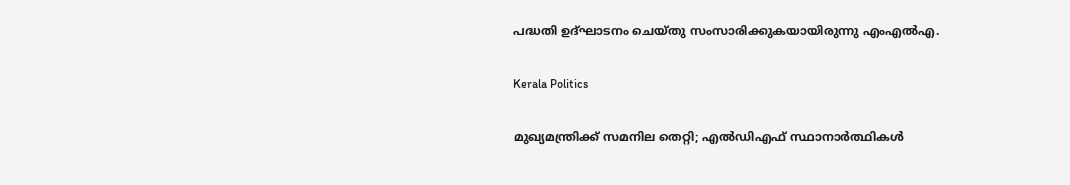പദ്ധതി ഉദ്ഘാടനം ചെയ്തു സംസാരിക്കുകയായിരുന്നു എംഎല്‍എ.

Kerala Politics

മുഖ്യമന്ത്രിക്ക് സമനില തെറ്റി; എൽഡിഎഫ് സ്ഥാനാർത്ഥികൾ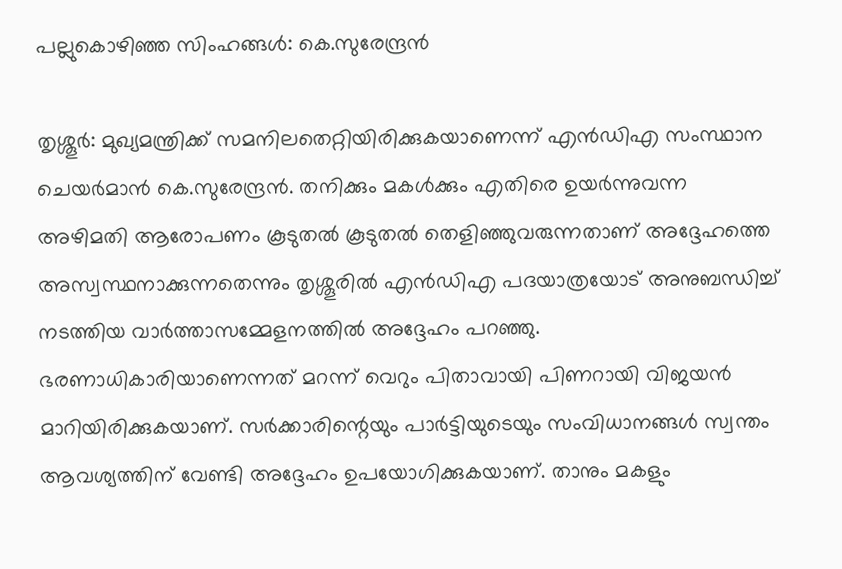പല്ലുകൊഴിഞ്ഞ സിംഹങ്ങൾ: കെ.സുരേന്ദ്രൻ

തൃശ്ശൂർ: മുഖ്യമന്ത്രിക്ക് സമനിലതെറ്റിയിരിക്കുകയാണെന്ന് എൻഡിഎ സംസ്ഥാന ചെയർമാൻ കെ.സുരേന്ദ്രൻ. തനിക്കും മകൾക്കും എതിരെ ഉയർന്നുവന്ന അഴിമതി ആരോപണം കൂടുതൽ കൂടുതൽ തെളിഞ്ഞുവരുന്നതാണ് അദ്ദേഹത്തെ അസ്വസ്ഥനാക്കുന്നതെന്നും തൃശ്ശൂരിൽ എൻഡിഎ പദയാത്രയോട് അനുബന്ധിച്ച് നടത്തിയ വാർത്താസമ്മേളനത്തിൽ അദ്ദേഹം പറഞ്ഞു. ഭരണാധികാരിയാണെന്നത് മറന്ന് വെറും പിതാവായി പിണറായി വിജയൻ മാറിയിരിക്കുകയാണ്. സർക്കാരിന്റെയും പാർട്ടിയുടെയും സംവിധാനങ്ങൾ സ്വന്തം ആവശ്യത്തിന് വേണ്ടി അദ്ദേഹം ഉപയോഗിക്കുകയാണ്. താനും മകളും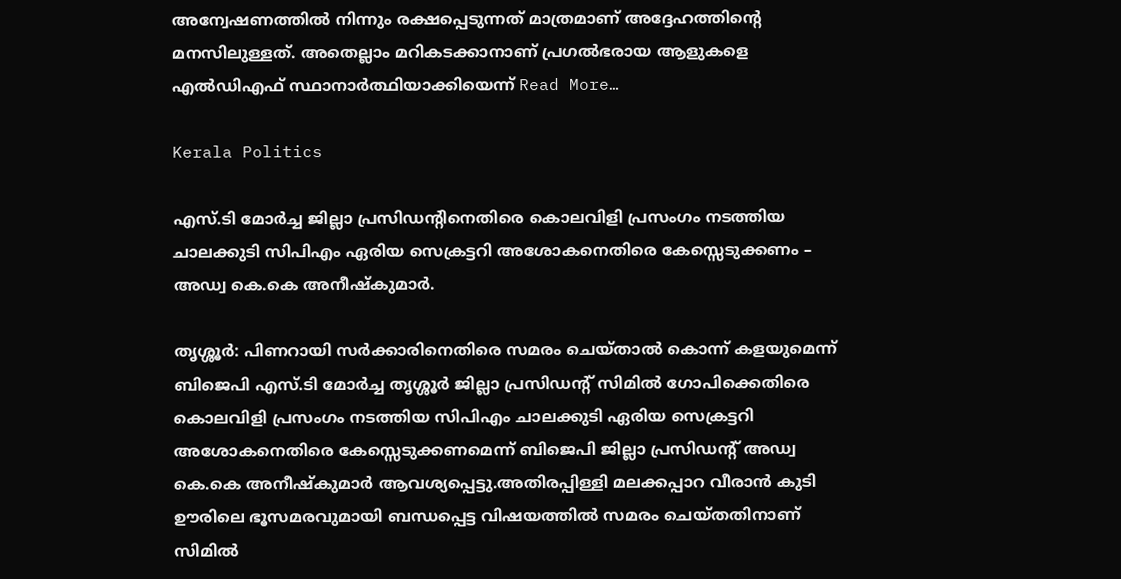അന്വേഷണത്തിൽ നിന്നും രക്ഷപ്പെടുന്നത് മാത്രമാണ് അദ്ദേഹത്തിന്റെ മനസിലുള്ളത്. അതെല്ലാം മറികടക്കാനാണ് പ്രഗൽഭരായ ആളുകളെ എൽഡിഎഫ് സ്ഥാനാർത്ഥിയാക്കിയെന്ന് Read More…

Kerala Politics

എസ്.ടി മോർച്ച ജില്ലാ പ്രസിഡൻ്റിനെതിരെ കൊലവിളി പ്രസംഗം നടത്തിയ ചാലക്കുടി സിപിഎം ഏരിയ സെക്രട്ടറി അശോകനെതിരെ കേസ്സെടുക്കണം – അഡ്വ കെ.കെ അനീഷ്കുമാർ.

തൃശ്ശൂർ: പിണറായി സർക്കാരിനെതിരെ സമരം ചെയ്താൽ കൊന്ന് കളയുമെന്ന് ബിജെപി എസ്.ടി മോർച്ച തൃശ്ശൂർ ജില്ലാ പ്രസിഡൻ്റ് സിമിൽ ഗോപിക്കെതിരെ കൊലവിളി പ്രസംഗം നടത്തിയ സിപിഎം ചാലക്കുടി ഏരിയ സെക്രട്ടറി അശോകനെതിരെ കേസ്സെടുക്കണമെന്ന് ബിജെപി ജില്ലാ പ്രസിഡൻ്റ് അഡ്വ കെ.കെ അനീഷ്കുമാർ ആവശ്യപ്പെട്ടു.അതിരപ്പിള്ളി മലക്കപ്പാറ വീരാൻ കുടി ഊരിലെ ഭൂസമരവുമായി ബന്ധപ്പെട്ട വിഷയത്തിൽ സമരം ചെയ്തതിനാണ് സിമിൽ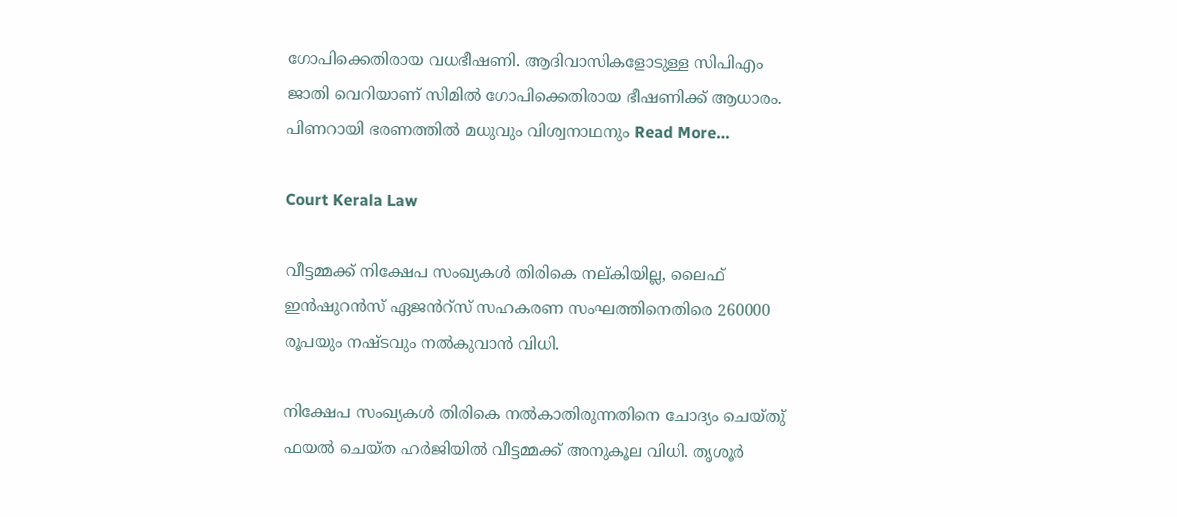ഗോപിക്കെതിരായ വധഭീഷണി. ആദിവാസികളോടുള്ള സിപിഎം ജാതി വെറിയാണ് സിമിൽ ഗോപിക്കെതിരായ ഭീഷണിക്ക് ആധാരം. പിണറായി ഭരണത്തിൽ മധുവും വിശ്വനാഥനും Read More…

Court Kerala Law

വീട്ടമ്മക്ക് നിക്ഷേപ സംഖ്യകൾ തിരികെ നല്കിയില്ല, ലൈഫ് ഇൻഷുറൻസ് ഏജൻറ്സ് സഹകരണ സംഘത്തിനെതിരെ 260000 രൂപയും നഷ്ടവും നൽകുവാൻ വിധി.

നിക്ഷേപ സംഖ്യകൾ തിരികെ നൽകാതിരുന്നതിനെ ചോദ്യം ചെയ്തു് ഫയൽ ചെയ്ത ഹർജിയിൽ വീട്ടമ്മക്ക് അനുകൂല വിധി. തൃശൂർ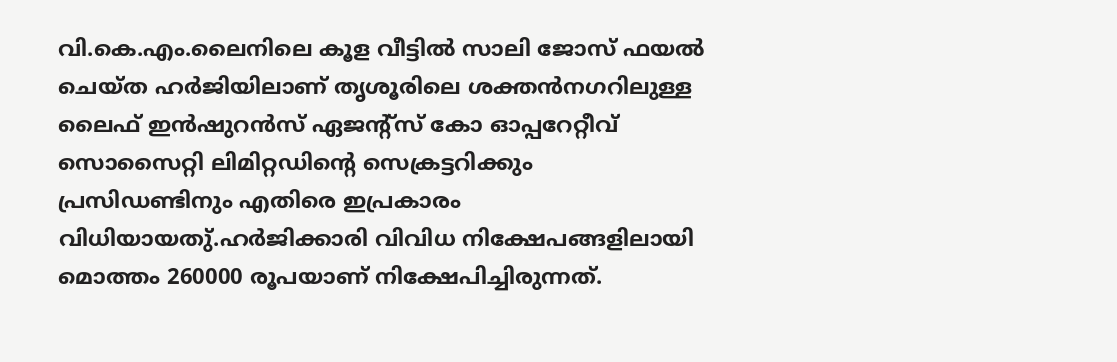വി.കെ.എം.ലൈനിലെ കൂള വീട്ടിൽ സാലി ജോസ് ഫയൽ ചെയ്ത ഹർജിയിലാണ് തൃശൂരിലെ ശക്തൻനഗറിലുള്ള ലൈഫ് ഇൻഷുറൻസ് ഏജൻ്റ്സ് കോ ഓപ്പറേറ്റീവ് സൊസൈറ്റി ലിമിറ്റഡിൻ്റെ സെക്രട്ടറിക്കും പ്രസിഡണ്ടിനും എതിരെ ഇപ്രകാരം വിധിയായതു്.ഹർജിക്കാരി വിവിധ നിക്ഷേപങ്ങളിലായി മൊത്തം 260000 രൂപയാണ് നിക്ഷേപിച്ചിരുന്നത്.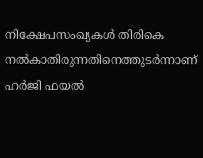നിക്ഷേപസംഖ്യകൾ തിരികെ നൽകാതിരുന്നതിനെത്തുടർന്നാണ് ഹർജി ഫയൽ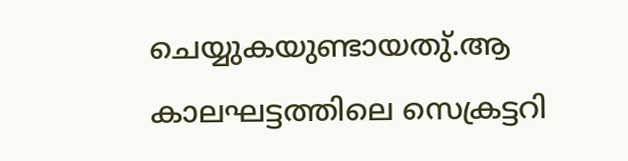ചെയ്യുകയുണ്ടായതു്.ആ കാലഘട്ടത്തിലെ സെക്രട്ടറി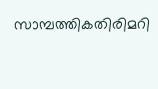സാമ്പത്തികതിരിമറി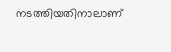നടത്തിയതിനാലാണ്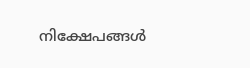നിക്ഷേപങ്ങൾ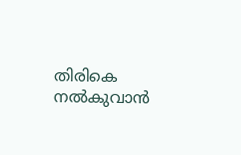തിരികെ നൽകുവാൻ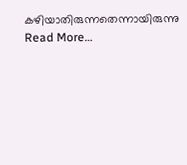കഴിയാതിരുന്നതെന്നായിരുന്നു Read More…